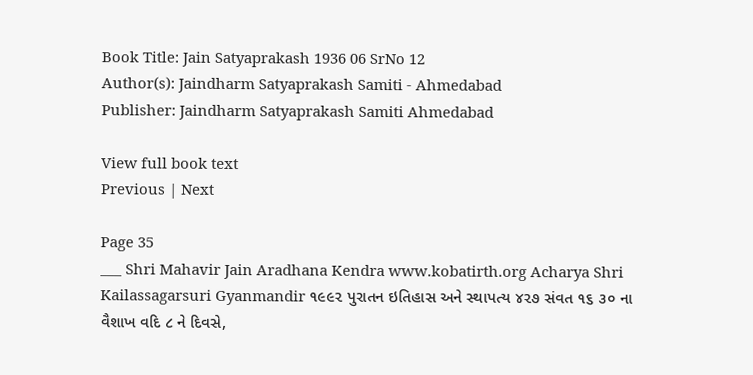Book Title: Jain Satyaprakash 1936 06 SrNo 12
Author(s): Jaindharm Satyaprakash Samiti - Ahmedabad
Publisher: Jaindharm Satyaprakash Samiti Ahmedabad

View full book text
Previous | Next

Page 35
___ Shri Mahavir Jain Aradhana Kendra www.kobatirth.org Acharya Shri Kailassagarsuri Gyanmandir ૧૯૯૨ પુરાતન ઇતિહાસ અને સ્થાપત્ય ૪૨૭ સંવત ૧૬ ૩૦ ના વૈશાખ વદિ ૮ ને દિવસે,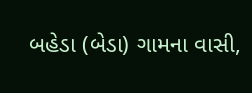બહેડા (બેડા) ગામના વાસી,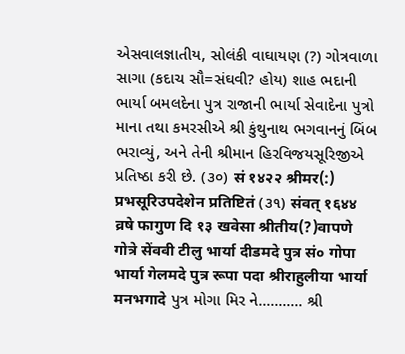એસવાલજ્ઞાતીય, સોલંકી વાઘાયણ (?) ગોત્રવાળા સાગા (કદાચ સૌ=સંઘવી? હોય) શાહ ભદાની ભાર્યા બમલદેના પુત્ર રાજાની ભાર્યા સેવાદેના પુત્રો માના તથા કમરસીએ શ્રી કુંથુનાથ ભગવાનનું બિંબ ભરાવ્યું, અને તેની શ્રીમાન હિરવિજયસૂરિજીએ પ્રતિષ્ઠા કરી છે. (૩૦) सं १४२२ श्रीमर(:) प्रभसूरिउपदेशेन प्रतिष्टितं (૩૧) संवत् १६४४ व्रषे फागुण दि १३ खवेसा श्रीतीय(?)वापणे गोत्रे सेंववी टीलु भार्या दीडमदे पुत्र सं० गोपा भार्या गेलमदे पुत्र रूपा पदा श्रीराहुलीया भार्या मनभगादे પુત્ર મોગા મિર ને........... શ્રી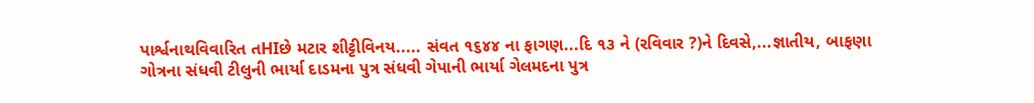પાર્શ્વનાથવિવારિત તHIછે મટાર શીટ્ટીવિનય..... સંવત ૧૬૪૪ ના ફાગણ...દિ ૧૩ ને (રવિવાર ?)ને દિવસે,...જ્ઞાતીય, બાફણા ગોત્રના સંધવી ટીલુની ભાર્યા દાડમના પુત્ર સંધવી ગેપાની ભાર્યા ગેલમદના પુત્ર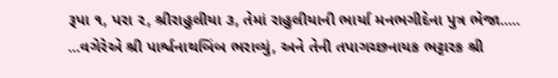રૂપા ૧, પરા ૨, શ્રીરાહુલીયા ૩, તેમાં રાહુલીયાની ભાર્યા મનભગીદેના પુત્ર ભેજા..... ...વગેરેએ શ્રી પાર્શ્વનાથબિંબ ભરાવ્યું, અને તેની તપાગચ્છનાયક ભટ્ટારક શ્રી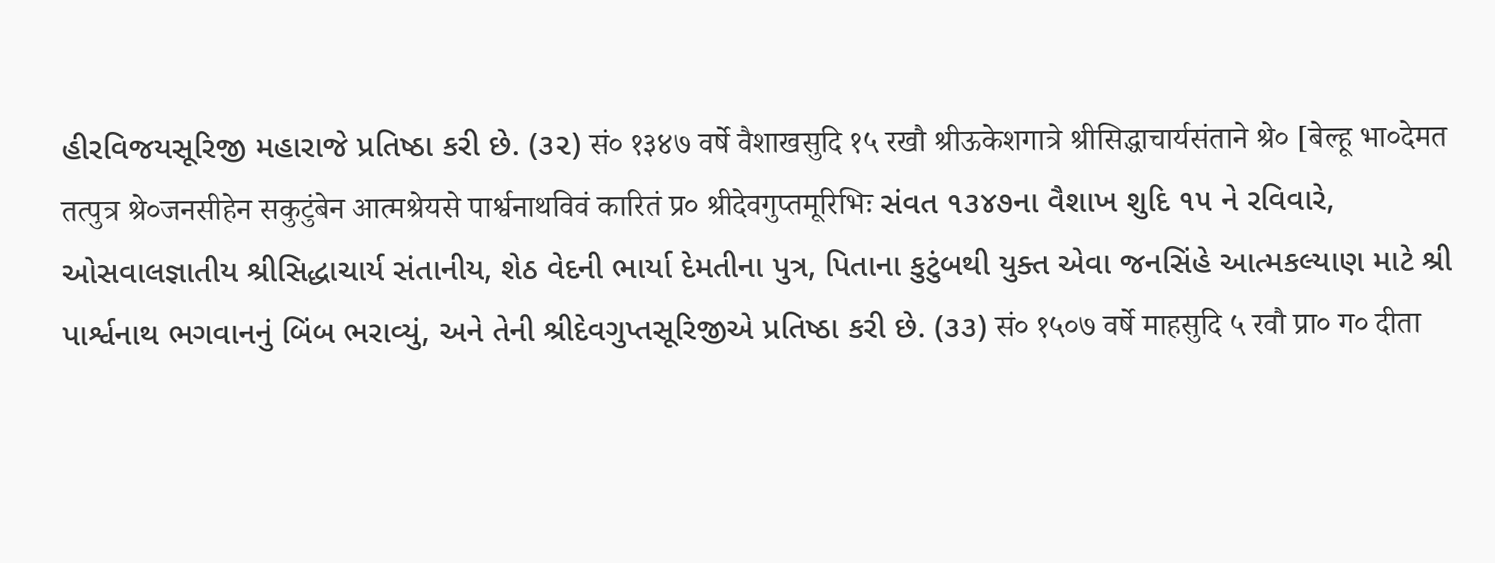હીરવિજયસૂરિજી મહારાજે પ્રતિષ્ઠા કરી છે. (૩૨) सं० १३४७ वर्षे वैशाखसुदि १५ रखौ श्रीऊकेशगात्रे श्रीसिद्धाचार्यसंताने श्रे० [बेल्हू भा०देमत तत्पुत्र श्रे०जनसीहेन सकुटुंबेन आत्मश्रेयसे पार्श्वनाथविवं कारितं प्र० श्रीदेवगुप्तमूरिभिः સંવત ૧૩૪૭ના વૈશાખ શુદિ ૧૫ ને રવિવારે, ઓસવાલજ્ઞાતીય શ્રીસિદ્ધાચાર્ય સંતાનીય, શેઠ વેદની ભાર્યા દેમતીના પુત્ર, પિતાના કુટુંબથી યુક્ત એવા જનસિંહે આત્મકલ્યાણ માટે શ્રી પાર્શ્વનાથ ભગવાનનું બિંબ ભરાવ્યું, અને તેની શ્રીદેવગુપ્તસૂરિજીએ પ્રતિષ્ઠા કરી છે. (૩૩) सं० १५०७ वर्षे माहसुदि ५ रवौ प्रा० ग० दीता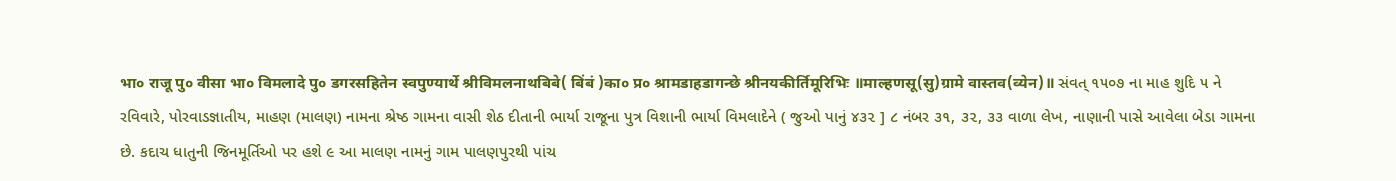भा० राजू पु० वीसा भा० विमलादे पु० डगरसहितेन स्वपुण्यार्थे श्रीविमलनाथबिबे( बिंबं )का० प्र० श्रामडाहडागन्छे श्रीनयकीर्तिमूरिभिः ॥माल्हणसू(सु)ग्रामे वास्तव(व्येन)॥ સંવત્ ૧૫૦૭ ના માહ શુદિ ૫ ને રવિવારે, પોરવાડજ્ઞાતીય, માહણ (માલણ) નામના શ્રેષ્ઠ ગામના વાસી શેઠ દીતાની ભાર્યા રાજૂના પુત્ર વિશાની ભાર્યા વિમલાદેને ( જુઓ પાનું ૪૩૨ ] ૮ નંબર ૩૧, ૩૨, ૩૩ વાળા લેખ, નાણાની પાસે આવેલા બેડા ગામના છે. કદાચ ધાતુની જિનમૂર્તિઓ પર હશે ૯ આ માલણ નામનું ગામ પાલણપુરથી પાંચ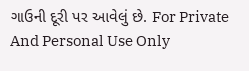ગાઉની દૂરી પર આવેલું છે. For Private And Personal Use Only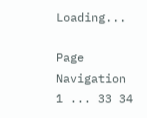Loading...

Page Navigation
1 ... 33 34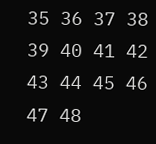35 36 37 38 39 40 41 42 43 44 45 46 47 48